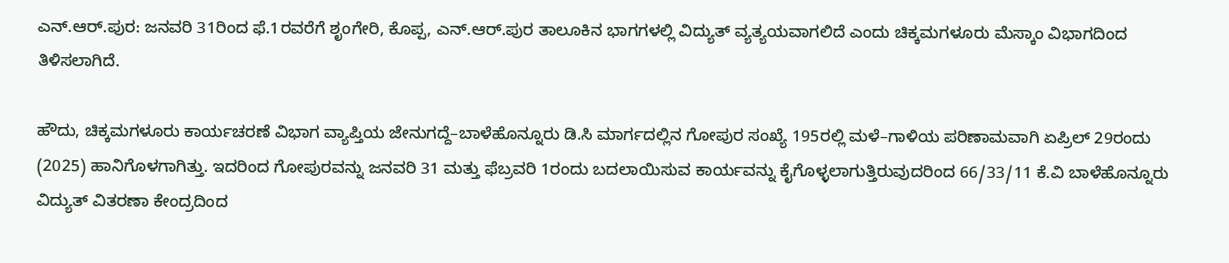ಎನ್.ಆರ್.ಪುರ: ಜನವರಿ 31ರಿಂದ ಫೆ.1ರವರೆಗೆ ಶೃಂಗೇರಿ, ಕೊಪ್ಪ, ಎನ್.ಆರ್.ಪುರ ತಾಲೂಕಿನ ಭಾಗಗಳಲ್ಲಿ ವಿದ್ಯುತ್ ವ್ಯತ್ಯಯವಾಗಲಿದೆ ಎಂದು ಚಿಕ್ಕಮಗಳೂರು ಮೆಸ್ಕಾಂ ವಿಭಾಗದಿಂದ ತಿಳಿಸಲಾಗಿದೆ.

ಹೌದು, ಚಿಕ್ಕಮಗಳೂರು ಕಾರ್ಯಚರಣೆ ವಿಭಾಗ ವ್ಯಾಪ್ತಿಯ ಜೇನುಗದ್ದೆ–ಬಾಳೆಹೊನ್ನೂರು ಡಿ.ಸಿ ಮಾರ್ಗದಲ್ಲಿನ ಗೋಪುರ ಸಂಖ್ಯೆ 195ರಲ್ಲಿ ಮಳೆ–ಗಾಳಿಯ ಪರಿಣಾಮವಾಗಿ ಏಪ್ರಿಲ್ 29ರಂದು (2025) ಹಾನಿಗೊಳಗಾಗಿತ್ತು. ಇದರಿಂದ ಗೋಪುರವನ್ನು ಜನವರಿ 31 ಮತ್ತು ಫೆಬ್ರವರಿ 1ರಂದು ಬದಲಾಯಿಸುವ ಕಾರ್ಯವನ್ನು ಕೈಗೊಳ್ಳಲಾಗುತ್ತಿರುವುದರಿಂದ 66/33/11 ಕೆ.ವಿ ಬಾಳೆಹೊನ್ನೂರು ವಿದ್ಯುತ್ ವಿತರಣಾ ಕೇಂದ್ರದಿಂದ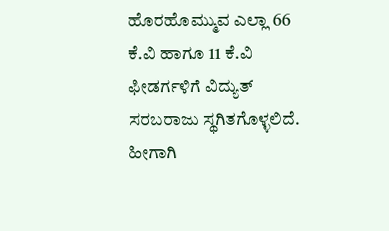ಹೊರಹೊಮ್ಮುವ ಎಲ್ಲಾ 66 ಕೆ.ವಿ ಹಾಗೂ 11 ಕೆ.ವಿ ಫೀಡರ್ಗಳಿಗೆ ವಿದ್ಯುತ್ ಸರಬರಾಜು ಸ್ಥಗಿತಗೊಳ್ಳಲಿದೆ.
ಹೀಗಾಗಿ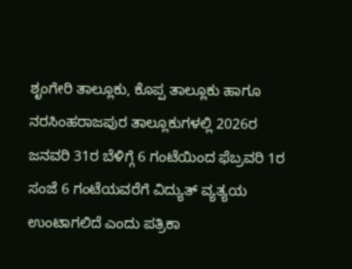ಶೃಂಗೇರಿ ತಾಲ್ಲೂಕು, ಕೊಪ್ಪ ತಾಲ್ಲೂಕು ಹಾಗೂ ನರಸಿಂಹರಾಜಪುರ ತಾಲ್ಲೂಕುಗಳಲ್ಲಿ 2026ರ ಜನವರಿ 31ರ ಬೆಳಿಗ್ಗೆ 6 ಗಂಟೆಯಿಂದ ಫೆಬ್ರವರಿ 1ರ ಸಂಜೆ 6 ಗಂಟೆಯವರೆಗೆ ವಿದ್ಯುತ್ ವ್ಯತ್ಯಯ ಉಂಟಾಗಲಿದೆ ಎಂದು ಪತ್ರಿಕಾ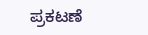ಪ್ರಕಟಣೆ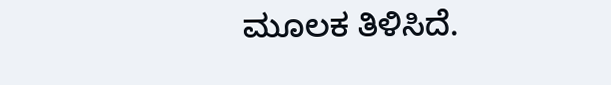ಮೂಲಕ ತಿಳಿಸಿದೆ.